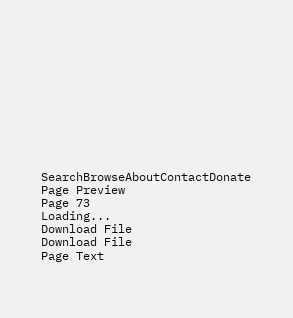SearchBrowseAboutContactDonate
Page Preview
Page 73
Loading...
Download File
Download File
Page Text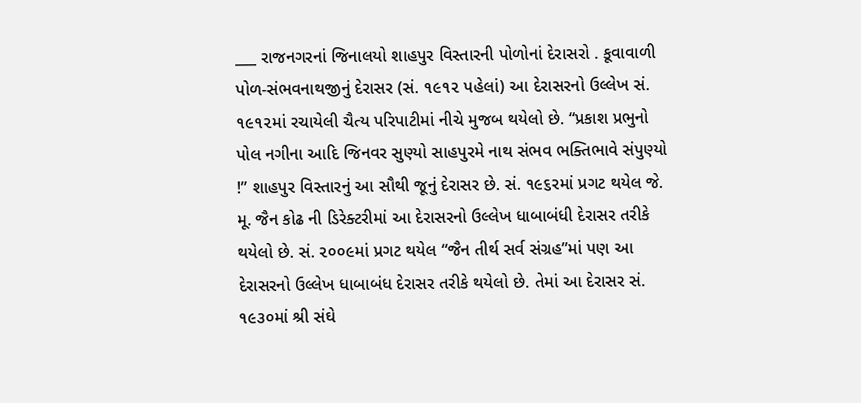___ રાજનગરનાં જિનાલયો શાહપુર વિસ્તારની પોળોનાં દેરાસરો . કૂવાવાળી પોળ-સંભવનાથજીનું દેરાસર (સં. ૧૯૧૨ પહેલાં) આ દેરાસરનો ઉલ્લેખ સં. ૧૯૧૨માં રચાયેલી ચૈત્ય પરિપાટીમાં નીચે મુજબ થયેલો છે. “પ્રકાશ પ્રભુનો પોલ નગીના આદિ જિનવર સુણ્યો સાહપુરમે નાથ સંભવ ભક્તિભાવે સંપુણ્યો !” શાહપુર વિસ્તારનું આ સૌથી જૂનું દેરાસર છે. સં. ૧૯૬રમાં પ્રગટ થયેલ જે. મૂ. જૈન કોઢ ની ડિરેક્ટરીમાં આ દેરાસરનો ઉલ્લેખ ધાબાબંધી દેરાસર તરીકે થયેલો છે. સં. ૨૦૦૯માં પ્રગટ થયેલ “જૈન તીર્થ સર્વ સંગ્રહ”માં પણ આ દેરાસરનો ઉલ્લેખ ધાબાબંધ દેરાસર તરીકે થયેલો છે. તેમાં આ દેરાસર સં. ૧૯૩૦માં શ્રી સંઘે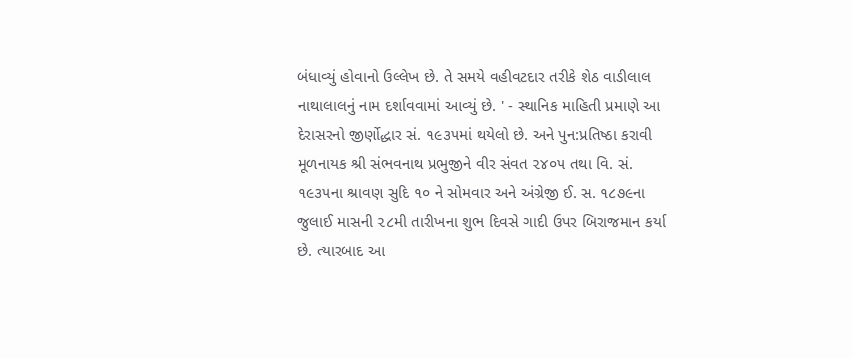બંધાવ્યું હોવાનો ઉલ્લેખ છે. તે સમયે વહીવટદાર તરીકે શેઠ વાડીલાલ નાથાલાલનું નામ દર્શાવવામાં આવ્યું છે. ' - સ્થાનિક માહિતી પ્રમાણે આ દેરાસરનો જીર્ણોદ્ધાર સં. ૧૯૩૫માં થયેલો છે. અને પુન:પ્રતિષ્ઠા કરાવી મૂળનાયક શ્રી સંભવનાથ પ્રભુજીને વીર સંવત ૨૪૦૫ તથા વિ. સં. ૧૯૩૫ના શ્રાવણ સુદિ ૧૦ ને સોમવાર અને અંગ્રેજી ઈ. સ. ૧૮૭૯ના જુલાઈ માસની ૨૮મી તારીખના શુભ દિવસે ગાદી ઉપર બિરાજમાન કર્યા છે. ત્યારબાદ આ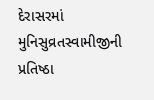દેરાસરમાં મુનિસુવ્રતસ્વામીજીની પ્રતિષ્ઠા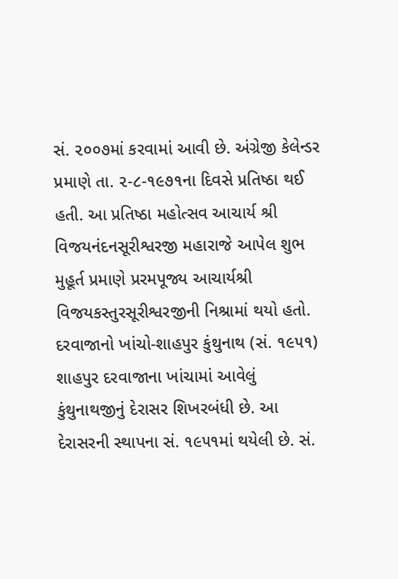સં. ૨૦૦૭માં કરવામાં આવી છે. અંગ્રેજી કેલેન્ડર પ્રમાણે તા. ૨-૮-૧૯૭૧ના દિવસે પ્રતિષ્ઠા થઈ હતી. આ પ્રતિષ્ઠા મહોત્સવ આચાર્ય શ્રી વિજયનંદનસૂરીશ્વરજી મહારાજે આપેલ શુભ મુહૂર્ત પ્રમાણે પ્રરમપૂજ્ય આચાર્યશ્રી વિજયકસ્તુરસૂરીશ્વરજીની નિશ્રામાં થયો હતો. દરવાજાનો ખાંચો-શાહપુર કુંથુનાથ (સં. ૧૯૫૧) શાહપુર દરવાજાના ખાંચામાં આવેલું કુંથુનાથજીનું દેરાસર શિખરબંધી છે. આ દેરાસરની સ્થાપના સં. ૧૯૫૧માં થયેલી છે. સં.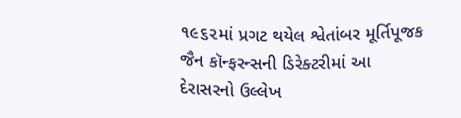૧૯૬૨માં પ્રગટ થયેલ શ્વેતાંબર મૂર્તિપૂજક જૈન કૉન્ફરન્સની ડિરેક્ટરીમાં આ દેરાસરનો ઉલ્લેખ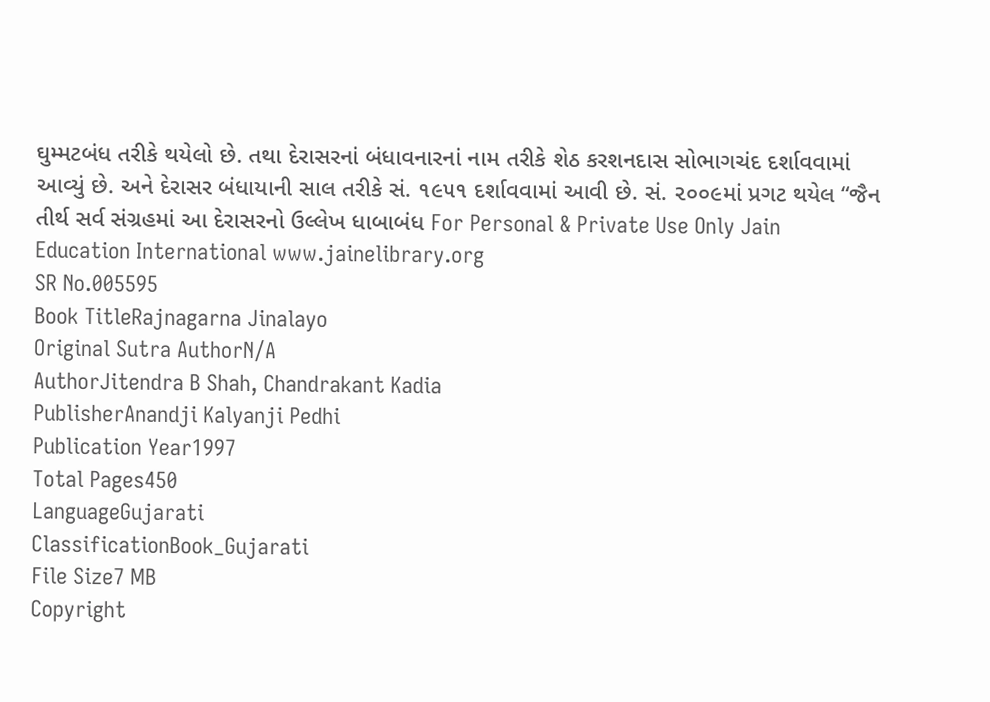ઘુમ્મટબંધ તરીકે થયેલો છે. તથા દેરાસરનાં બંધાવનારનાં નામ તરીકે શેઠ કરશનદાસ સોભાગચંદ દર્શાવવામાં આવ્યું છે. અને દેરાસર બંધાયાની સાલ તરીકે સં. ૧૯૫૧ દર્શાવવામાં આવી છે. સં. ૨૦૦૯માં પ્રગટ થયેલ “જૈન તીર્થ સર્વ સંગ્રહમાં આ દેરાસરનો ઉલ્લેખ ધાબાબંધ For Personal & Private Use Only Jain Education International www.jainelibrary.org
SR No.005595
Book TitleRajnagarna Jinalayo
Original Sutra AuthorN/A
AuthorJitendra B Shah, Chandrakant Kadia
PublisherAnandji Kalyanji Pedhi
Publication Year1997
Total Pages450
LanguageGujarati
ClassificationBook_Gujarati
File Size7 MB
Copyright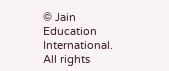© Jain Education International. All rights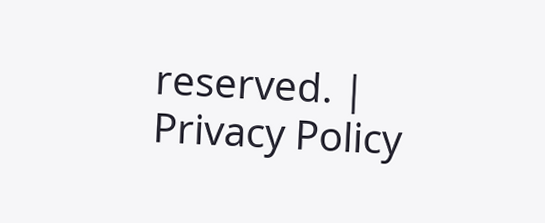reserved. | Privacy Policy